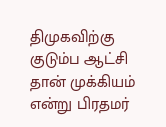திமுகவிற்கு குடும்ப ஆட்சி தான் முக்கியம் என்று பிரதமர்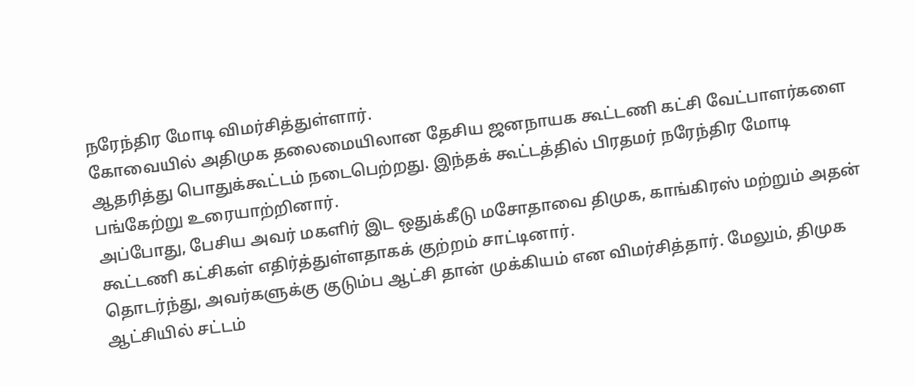நரேந்திர மோடி விமர்சித்துள்ளார்.
கோவையில் அதிமுக தலைமையிலான தேசிய ஜனநாயக கூட்டணி கட்சி வேட்பாளர்களை ஆதரித்து பொதுக்கூட்டம் நடைபெற்றது. இந்தக் கூட்டத்தில் பிரதமர் நரேந்திர மோடி பங்கேற்று உரையாற்றினார்.
அப்போது, பேசிய அவர் மகளிர் இட ஒதுக்கீடு மசோதாவை திமுக, காங்கிரஸ் மற்றும் அதன் கூட்டணி கட்சிகள் எதிர்த்துள்ளதாகக் குற்றம் சாட்டினார்.
தொடர்ந்து, அவர்களுக்கு குடும்ப ஆட்சி தான் முக்கியம் என விமர்சித்தார். மேலும், திமுக ஆட்சியில் சட்டம்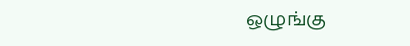ஒழுங்கு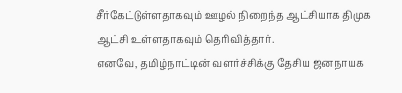சீர்கேட்டுள்ளதாகவும் ஊழல் நிறைந்த ஆட்சியாக திமுக ஆட்சி உள்ளதாகவும் தெரிவித்தார்.
எனவே, தமிழ்நாட்டின் வளர்ச்சிக்கு தேசிய ஜனநாயக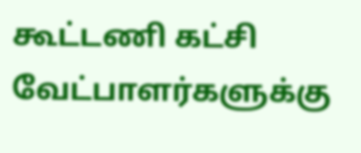கூட்டணி கட்சி வேட்பாளர்களுக்கு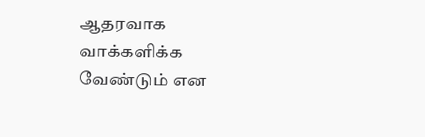ஆதரவாக வாக்களிக்க வேண்டும் என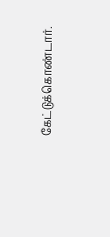கேட்டுக்கொண்டார்.